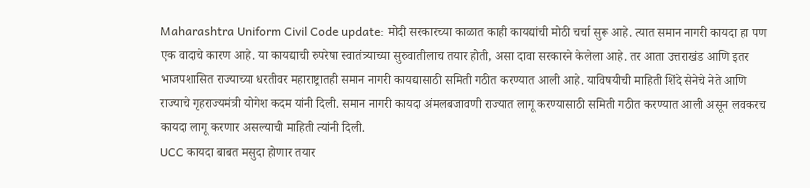Maharashtra Uniform Civil Code update: मोदी सरकारच्या काळात काही कायद्यांची मोठी चर्चा सुरू आहे. त्यात समान नागरी कायदा हा पण एक वादाचे कारण आहे. या कायद्याची रुपरेषा स्वातंत्र्याच्या सुरुवातीलाच तयार होती, असा दावा सरकारने केलेला आहे. तर आता उत्तराखंड आणि इतर भाजपशासित राज्याच्या धरतीवर महाराष्ट्रातही समान नागरी कायद्यासाठी समिती गठीत करण्यात आली आहे. याविषयीची माहिती शिंदे सेनेचे नेते आणि राज्याचे गृहराज्यमंत्री योगेश कदम यांनी दिली. समान नागरी कायदा अंमलबजावणी राज्यात लागू करण्यासाठी समिती गठीत करण्यात आली असून लवकरच कायदा लागू करणार असल्याची माहिती त्यांनी दिली.
UCC कायदा बाबत मसुदा होणार तयार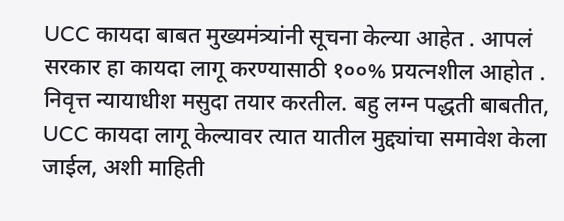UCC कायदा बाबत मुख्यमंत्र्यांनी सूचना केल्या आहेत . आपलं सरकार हा कायदा लागू करण्यासाठी १००% प्रयत्नशील आहोत . निवृत्त न्यायाधीश मसुदा तयार करतील. बहु लग्न पद्धती बाबतीत, UCC कायदा लागू केल्यावर त्यात यातील मुद्द्यांचा समावेश केला जाईल, अशी माहिती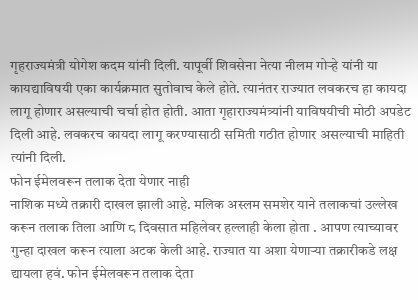गृहराज्यमंत्री योगेश कदम यांनी दिली. यापूर्वी शिवसेना नेत्या नीलम गोऱ्हे यांनी या कायद्याविषयी एका कार्यक्रमात सुतोवाच केले होते. त्यानंतर राज्यात लवकरच हा कायदा लागू होणार असल्याची चर्चा होत होती. आता गृहाराज्यमंत्र्यांनी याविषयीची मोठी अपडेट दिली आहे. लवकरच कायदा लागू करण्यासाठी समिती गठीत होणार असल्याची माहिती त्यांनी दिली.
फोन ईमेलवरून तलाक देता येणार नाही
नाशिक मध्ये तक्रारी दाखल झाली आहे. मलिक अस्लम समशेर याने तलाकचां उल्लेख करून तलाक तिला आणि ८ दिवसात महिलेवर हल्लाही केला होता . आपण त्याच्यावर गुन्हा दाखल करून त्याला अटक केली आहे. राज्यात या अशा येणाऱ्या तक्रारीकडे लक्ष द्यायला हवं. फोन ईमेलवरून तलाक देता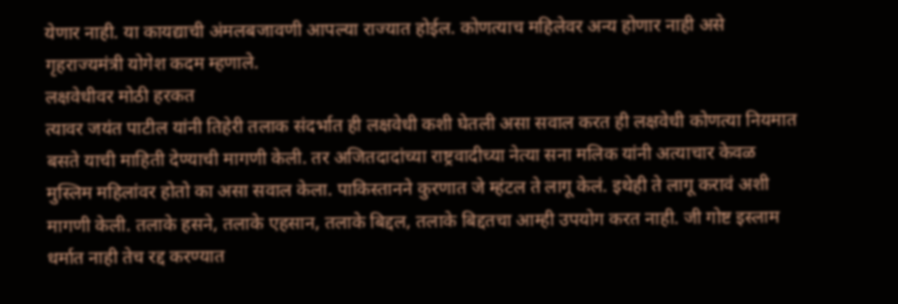येणार नाही. या कायद्याची अंमलबजावणी आपल्या राज्यात होईल. कोणत्याच महिलेवर अन्य होणार नाही असे गृहराज्यमंत्री योगेश कदम म्हणाले.
लक्षवेधीवर मोठी हरकत
त्यावर जयंत पाटील यांनी तिहेरी तलाक संदर्भात ही लक्षवेधी कशी घेतली असा सवाल करत ही लक्षवेधी कोणत्या नियमात बसते याची माहिती देण्याची मागणी केली. तर अजितदादांच्या राष्ट्रवादीच्या नेत्या सना मलिक यांनी अत्याचार केवळ मुस्लिम महिलांवर होतो का असा सवाल केला. पाकिस्तानने कुरणात जे म्हंटल ते लागू केलं. इथेही ते लागू करावं अशी मागणी केली. तलाके हसने, तलाके एहसान, तलाके बिद्दल, तलाके बिद्दतचा आम्ही उपयोग करत नाही. जी गोष्ट इस्लाम धर्मात नाही तेच रद्द करण्यात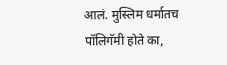आलं. मुस्लिम धर्मातच पॉलिगॅमी होते का,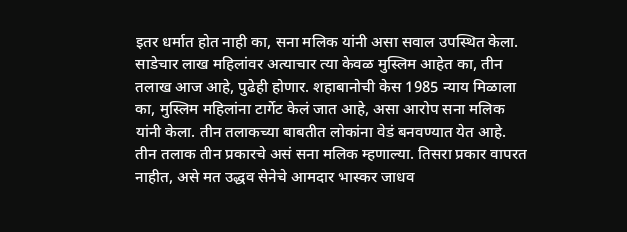इतर धर्मात होत नाही का, सना मलिक यांनी असा सवाल उपस्थित केला.
साडेचार लाख महिलांवर अत्याचार त्या केवळ मुस्लिम आहेत का, तीन तलाख आज आहे, पुढेही होणार. शहाबानोची केस 1985 न्याय मिळाला का, मुस्लिम महिलांना टार्गेट केलं जात आहे, असा आरोप सना मलिक यांनी केला. तीन तलाकच्या बाबतीत लोकांना वेडं बनवण्यात येत आहे. तीन तलाक तीन प्रकारचे असं सना मलिक म्हणाल्या. तिसरा प्रकार वापरत नाहीत, असे मत उद्धव सेनेचे आमदार भास्कर जाधव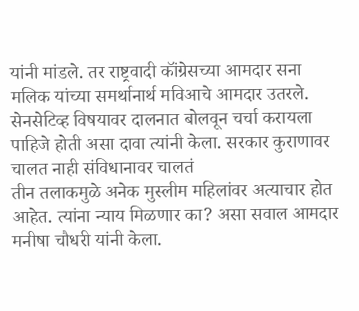यांनी मांडले. तर राष्ट्रवादी कॉंग्रेसच्या आमदार सना मलिक यांच्या समर्थानार्थ मविआचे आमदार उतरले. सेनसेटिव्ह विषयावर दालनात बोलवून चर्चा करायला पाहिजे होती असा दावा त्यांनी केला. सरकार कुराणावर चालत नाही संविधानावर चालतं
तीन तलाकमुळे अनेक मुस्लीम महिलांवर अत्याचार होत आहेत. त्यांना न्याय मिळणार का? असा सवाल आमदार मनीषा चौधरी यांनी केला.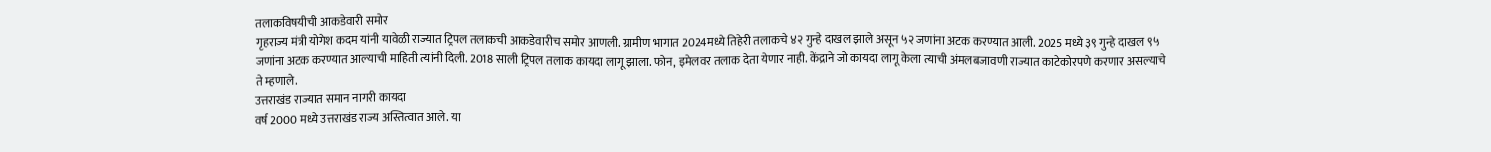तलाकविषयीची आकडेवारी समोर
गृहराज्य मंत्री योगेश कदम यांनी यावेळी राज्यात ट्रिपल तलाकची आकडेवारीच समोर आणली. ग्रामीण भागात 2024मध्ये तिहेरी तलाकचे ४२ गुन्हे दाखल झाले असून ५२ जणांना अटक करण्यात आली. 2025 मध्ये ३९ गुन्हे दाखल ९५ जणांना अटक करण्यात आल्याची माहिती त्यांनी दिली. 2018 साली ट्रिपल तलाक कायदा लागू झाला. फोन, इमेलवर तलाक देता येणार नाही. केंद्राने जो कायदा लागू केला त्याची अंमलबजावणी राज्यात काटेकोरपणे करणार असल्याचे ते म्हणाले.
उत्तराखंड राज्यात समान नागरी कायदा
वर्ष 2000 मध्ये उत्तराखंड राज्य अस्तित्वात आले. या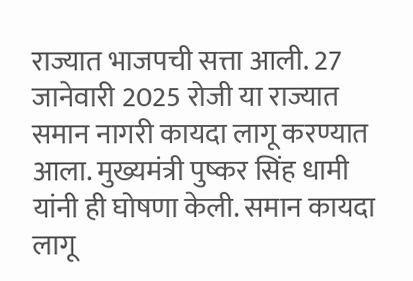राज्यात भाजपची सत्ता आली. 27 जानेवारी 2025 रोजी या राज्यात समान नागरी कायदा लागू करण्यात आला. मुख्यमंत्री पुष्कर सिंह धामी यांनी ही घोषणा केली. समान कायदा लागू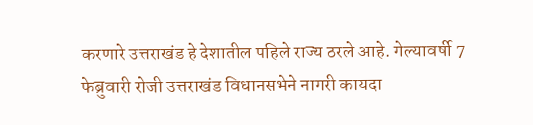करणारे उत्तराखंड हे देशातील पहिले राज्य ठरले आहे. गेल्यावर्षी 7 फेब्रुवारी रोजी उत्तराखंड विधानसभेने नागरी कायदा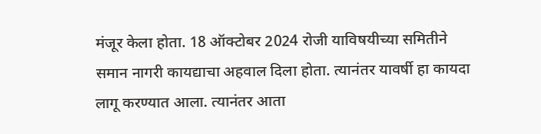मंजूर केला होता. 18 ऑक्टोबर 2024 रोजी याविषयीच्या समितीने समान नागरी कायद्याचा अहवाल दिला होता. त्यानंतर यावर्षी हा कायदा लागू करण्यात आला. त्यानंतर आता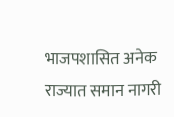भाजपशासित अनेक राज्यात समान नागरी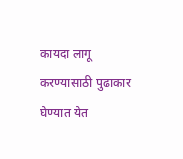कायदा लागू करण्यासाठी पुढाकार घेण्यात येत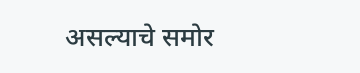असल्याचे समोर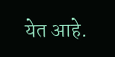येत आहे.